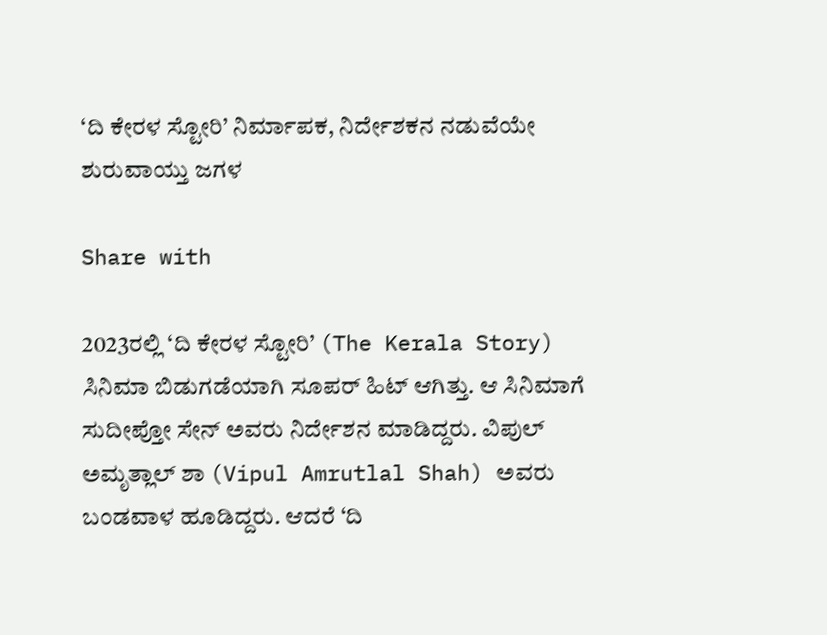‘ದಿ ಕೇರಳ ಸ್ಟೋರಿ’ ನಿರ್ಮಾಪಕ, ನಿರ್ದೇಶಕನ ನಡುವೆಯೇ ಶುರುವಾಯ್ತು ಜಗಳ

Share with

2023ರಲ್ಲಿ ‘ದಿ ಕೇರಳ ಸ್ಟೋರಿ’ (The Kerala Story) ಸಿನಿಮಾ ಬಿಡುಗಡೆಯಾಗಿ ಸೂಪರ್ ಹಿಟ್ ಆಗಿತ್ತು. ಆ ಸಿನಿಮಾಗೆ ಸುದೀಪ್ತೋ ಸೇನ್ ಅವರು ನಿರ್ದೇಶನ ಮಾಡಿದ್ದರು. ವಿಪುಲ್ ಅಮೃತ್ಲಾಲ್ ಶಾ (Vipul Amrutlal Shah) ಅವರು ಬಂಡವಾಳ ಹೂಡಿದ್ದರು. ಆದರೆ ‘ದಿ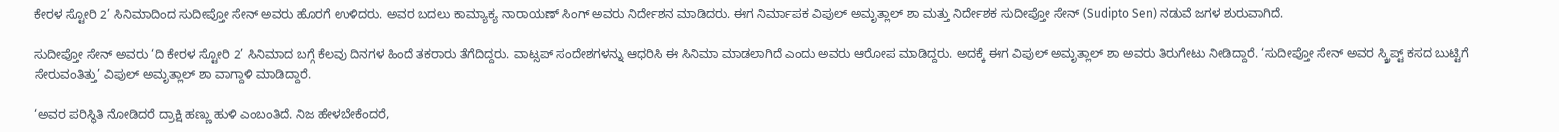ಕೇರಳ ಸ್ಟೋರಿ 2’ ಸಿನಿಮಾದಿಂದ ಸುದೀಪ್ತೋ ಸೇನ್ ಅವರು ಹೊರಗೆ ಉಳಿದರು. ಅವರ ಬದಲು ಕಾಮ್ಯಾಕ್ಯ ನಾರಾಯಣ್ ಸಿಂಗ್ ಅವರು ನಿರ್ದೇಶನ ಮಾಡಿದರು. ಈಗ ನಿರ್ಮಾಪಕ ವಿಪುಲ್ ಅಮೃತ್ಲಾಲ್ ಶಾ ಮತ್ತು ನಿರ್ದೇಶಕ ಸುದೀಪ್ತೋ ಸೇನ್ (Sudipto Sen) ನಡುವೆ ಜಗಳ ಶುರುವಾಗಿದೆ.

ಸುದೀಪ್ತೋ ಸೇನ್ ಅವರು ‘ದಿ ಕೇರಳ ಸ್ಟೋರಿ 2’ ಸಿನಿಮಾದ ಬಗ್ಗೆ ಕೆಲವು ದಿನಗಳ ಹಿಂದೆ ತಕರಾರು ತೆಗೆದಿದ್ದರು. ವಾಟ್ಸಪ್ ಸಂದೇಶಗಳನ್ನು ಆಧರಿಸಿ ಈ ಸಿನಿಮಾ ಮಾಡಲಾಗಿದೆ ಎಂದು ಅವರು ಆರೋಪ ಮಾಡಿದ್ದರು. ಅದಕ್ಕೆ ಈಗ ವಿಪುಲ್ ಅಮೃತ್ಲಾಲ್ ಶಾ ಅವರು ತಿರುಗೇಟು ನೀಡಿದ್ದಾರೆ. ‘ಸುದೀಪ್ತೋ ಸೇನ್ ಅವರ ಸ್ಕ್ರಿಪ್ಟ್ ಕಸದ ಬುಟ್ಟಿಗೆ ಸೇರುವಂತಿತ್ತು’ ವಿಪುಲ್ ಅಮೃತ್ಲಾಲ್ ಶಾ ವಾಗ್ದಾಳಿ ಮಾಡಿದ್ದಾರೆ.

‘ಅವರ ಪರಿಸ್ಥಿತಿ ನೋಡಿದರೆ ದ್ರಾಕ್ಷಿ ಹಣ್ಣು ಹುಳಿ ಎಂಬಂತಿದೆ. ನಿಜ ಹೇಳಬೇಕೆಂದರೆ,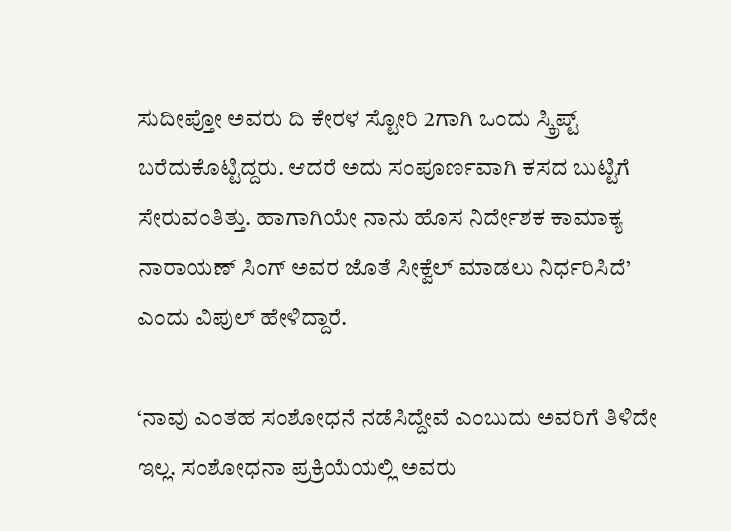ಸುದೀಪ್ತೋ ಅವರು ದಿ ಕೇರಳ ಸ್ಟೋರಿ 2ಗಾಗಿ ಒಂದು ಸ್ಕ್ರಿಪ್ಟ್ ಬರೆದುಕೊಟ್ಟಿದ್ದರು. ಆದರೆ ಅದು ಸಂಪೂರ್ಣವಾಗಿ ಕಸದ ಬುಟ್ಟಿಗೆ ಸೇರುವಂತಿತ್ತು. ಹಾಗಾಗಿಯೇ ನಾನು ಹೊಸ ನಿರ್ದೇಶಕ ಕಾಮಾಕ್ಯ ನಾರಾಯಣ್ ಸಿಂಗ್ ಅವರ ಜೊತೆ ಸೀಕ್ವೆಲ್ ಮಾಡಲು ನಿರ್ಧರಿಸಿದೆ’ ಎಂದು ವಿಪುಲ್ ಹೇಳಿದ್ದಾರೆ.

‘ನಾವು ಎಂತಹ ಸಂಶೋಧನೆ ನಡೆಸಿದ್ದೇವೆ ಎಂಬುದು ಅವರಿಗೆ ತಿಳಿದೇ ಇಲ್ಲ. ಸಂಶೋಧನಾ ಪ್ರಕ್ರಿಯೆಯಲ್ಲಿ ಅವರು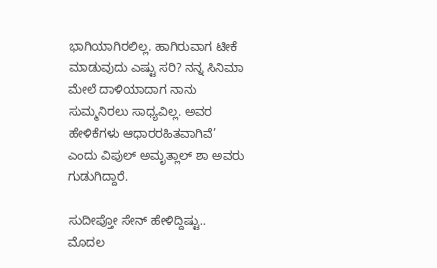ಭಾಗಿಯಾಗಿರಲಿಲ್ಲ. ಹಾಗಿರುವಾಗ ಟೀಕೆ ಮಾಡುವುದು ಎಷ್ಟು ಸರಿ? ನನ್ನ ಸಿನಿಮಾ ಮೇಲೆ ದಾಳಿಯಾದಾಗ ನಾನು ಸುಮ್ಮನಿರಲು ಸಾಧ್ಯವಿಲ್ಲ. ಅವರ ಹೇಳಿಕೆಗಳು ಆಧಾರರಹಿತವಾಗಿವೆ’ ಎಂದು ವಿಪುಲ್ ಅಮೃತ್ಲಾಲ್ ಶಾ ಅವರು ಗುಡುಗಿದ್ದಾರೆ.

ಸುದೀಪ್ತೋ ಸೇನ್ ಹೇಳಿದ್ದಿಷ್ಟು.. ಮೊದಲ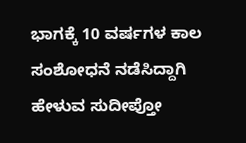ಭಾಗಕ್ಕೆ 10 ವರ್ಷಗಳ ಕಾಲ ಸಂಶೋಧನೆ ನಡೆಸಿದ್ದಾಗಿ ಹೇಳುವ ಸುದೀಪ್ತೋ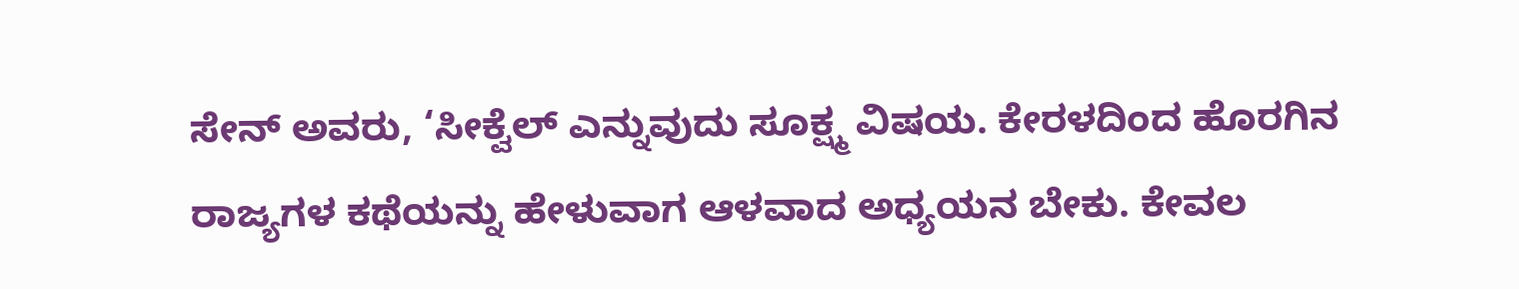ಸೇನ್ ಅವರು, ‘ಸೀಕ್ವೆಲ್ ಎನ್ನುವುದು ಸೂಕ್ಷ್ಮ ವಿಷಯ. ಕೇರಳದಿಂದ ಹೊರಗಿನ ರಾಜ್ಯಗಳ ಕಥೆಯನ್ನು ಹೇಳುವಾಗ ಆಳವಾದ ಅಧ್ಯಯನ ಬೇಕು. ಕೇವಲ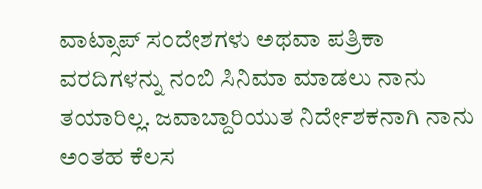ವಾಟ್ಸಾಪ್ ಸಂದೇಶಗಳು ಅಥವಾ ಪತ್ರಿಕಾ ವರದಿಗಳನ್ನು ನಂಬಿ ಸಿನಿಮಾ ಮಾಡಲು ನಾನು ತಯಾರಿಲ್ಲ. ಜವಾಬ್ದಾರಿಯುತ ನಿರ್ದೇಶಕನಾಗಿ ನಾನು ಅಂತಹ ಕೆಲಸ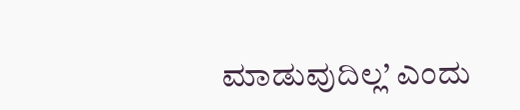ಮಾಡುವುದಿಲ್ಲ’ ಎಂದು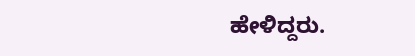ಹೇಳಿದ್ದರು.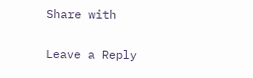Share with

Leave a Reply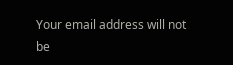Your email address will not be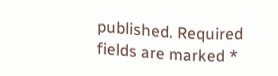published. Required fields are marked *